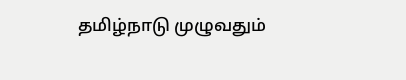தமிழ்நாடு முழுவதும்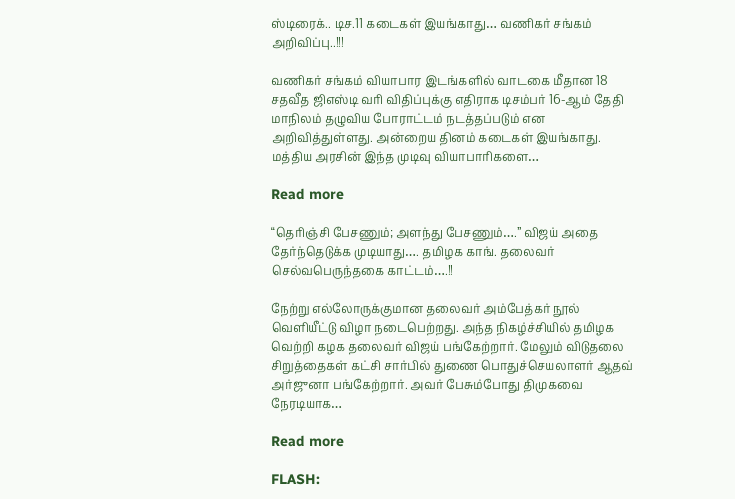ஸ்டிரைக்.. டிச.11 கடைகள் இயங்காது… வணிகர் சங்கம் அறிவிப்பு..!!!

வணிகர் சங்கம் வியாபார இடங்களில் வாடகை மீதான 18 சதவீத ஜிஎஸ்டி வரி விதிப்புக்கு எதிராக டிசம்பர் 16-ஆம் தேதி மாநிலம் தழுவிய போராட்டம் நடத்தப்படும் என அறிவித்துள்ளது. அன்றைய தினம் கடைகள் இயங்காது. மத்திய அரசின் இந்த முடிவு வியாபாரிகளை…

Read more

“தெரிஞ்சி பேசணும்; அளந்து பேசணும்….” விஜய் அதை தேர்ந்தெடுக்க முடியாது…. தமிழக காங். தலைவர் செல்வபெருந்தகை காட்டம்….!!

நேற்று எல்லோருக்குமான தலைவர் அம்பேத்கர் நூல் வெளியீட்டு விழா நடைபெற்றது. அந்த நிகழ்ச்சியில் தமிழக வெற்றி கழக தலைவர் விஜய் பங்கேற்றார். மேலும் விடுதலை சிறுத்தைகள் கட்சி சார்பில் துணை பொதுச்செயலாளர் ஆதவ் அர்ஜுனா பங்கேற்றார். அவர் பேசும்போது திமுகவை நேரடியாக…

Read more

FLASH: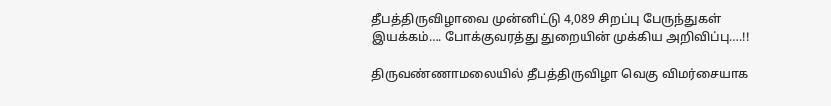தீபத்திருவிழாவை முன்னிட்டு 4,089 சிறப்பு பேருந்துகள் இயக்கம்…. போக்குவரத்து துறையின் முக்கிய அறிவிப்பு….!!

திருவண்ணாமலையில் தீபத்திருவிழா வெகு விமர்சையாக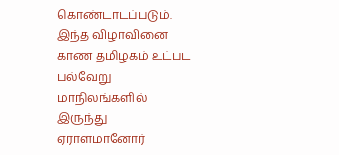கொண்டாடப்படும். இந்த விழாவினை காண தமிழகம் உட்பட பல்வேறு மாநிலங்களில் இருந்து ஏராளமானோர்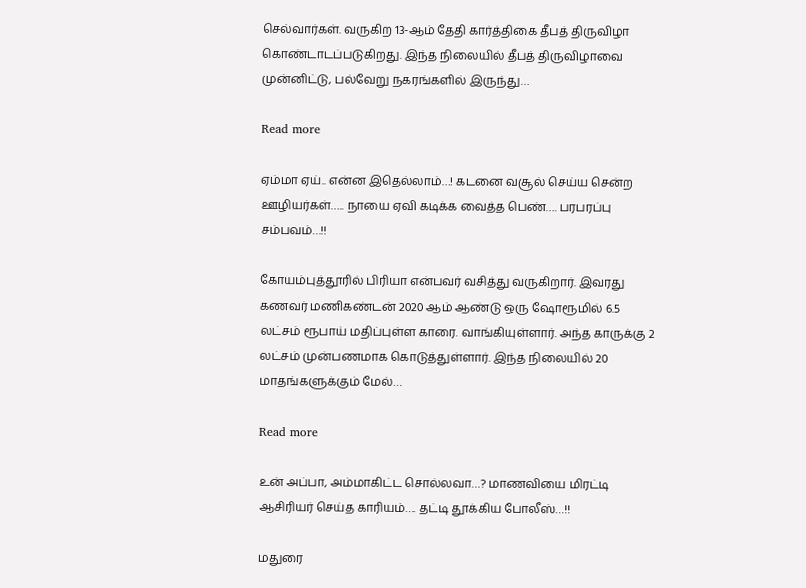செல்வார்கள். வருகிற 13-ஆம் தேதி கார்த்திகை தீபத் திருவிழா  கொண்டாடப்படுகிறது. இந்த நிலையில் தீபத் திருவிழாவை முன்னிட்டு, பல்வேறு நகரங்களில் இருந்து…

Read more

ஏம்மா ஏய்.. என்ன இதெல்லாம்…! கடனை வசூல் செய்ய சென்ற ஊழியர்கள்….. நாயை ஏவி கடிக்க வைத்த பெண்…. பரபரப்பு சம்பவம்…!!

கோயம்புத்தூரில் பிரியா என்பவர் வசித்து வருகிறார். இவரது கணவர் மணிகண்டன் 2020 ஆம் ஆண்டு ஒரு ஷோரூமில் 6.5 லட்சம் ரூபாய் மதிப்புள்ள காரை. வாங்கியுள்ளார். அந்த காருக்கு 2 லட்சம் முன்பணமாக கொடுத்துள்ளார். இந்த நிலையில் 20 மாதங்களுக்கும் மேல்…

Read more

உன் அப்பா, அம்மாகிட்ட சொல்லவா…? மாணவியை மிரட்டி ஆசிரியர் செய்த காரியம்…. தட்டி தூக்கிய போலீஸ்…!!

மதுரை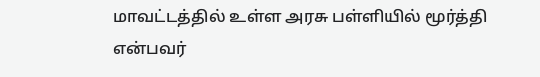மாவட்டத்தில் உள்ள அரசு பள்ளியில் மூர்த்தி என்பவர்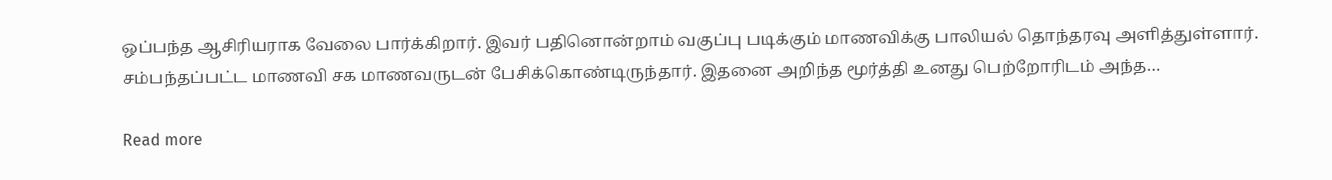ஒப்பந்த ஆசிரியராக வேலை பார்க்கிறார். இவர் பதினொன்றாம் வகுப்பு படிக்கும் மாணவிக்கு பாலியல் தொந்தரவு அளித்துள்ளார். சம்பந்தப்பட்ட மாணவி சக மாணவருடன் பேசிக்கொண்டிருந்தார். இதனை அறிந்த மூர்த்தி உனது பெற்றோரிடம் அந்த…

Read more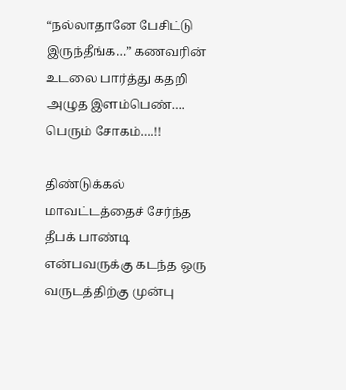“நல்லாதானே பேசிட்டு இருந்தீங்க…” கணவரின் உடலை பார்த்து கதறி அழுத இளம்பெண்…. பெரும் சோகம்….!!

திண்டுக்கல் மாவட்டத்தைச் சேர்ந்த தீபக் பாண்டி என்பவருக்கு கடந்த ஒரு வருடத்திற்கு முன்பு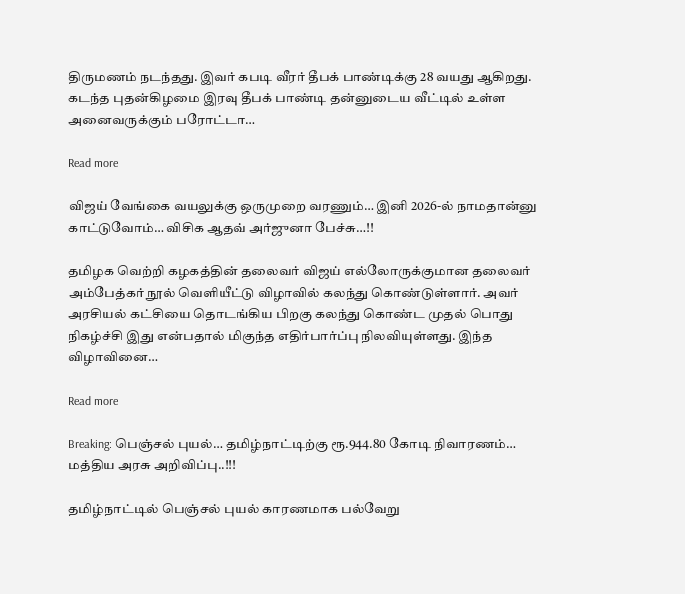திருமணம் நடந்தது. இவர் கபடி வீரர் தீபக் பாண்டிக்கு 28 வயது ஆகிறது. கடந்த புதன்கிழமை இரவு தீபக் பாண்டி தன்னுடைய வீட்டில் உள்ள அனைவருக்கும் பரோட்டா…

Read more

விஜய் வேங்கை வயலுக்கு ஒருமுறை வரணும்… இனி 2026-ல் நாமதான்னு காட்டுவோம்… விசிக ஆதவ் அர்ஜுனா பேச்சு…!!

தமிழக வெற்றி கழகத்தின் தலைவர் விஜய் எல்லோருக்குமான தலைவர் அம்பேத்கர் நூல் வெளியீட்டு விழாவில் கலந்து கொண்டுள்ளார். அவர் அரசியல் கட்சியை தொடங்கிய பிறகு கலந்து கொண்ட முதல் பொது நிகழ்ச்சி இது என்பதால் மிகுந்த எதிர்பார்ப்பு நிலவியுள்ளது. இந்த விழாவினை…

Read more

Breaking: பெஞ்சல் புயல்… தமிழ்நாட்டிற்கு ரூ.944.80 கோடி நிவாரணம்… மத்திய அரசு அறிவிப்பு..!!!

தமிழ்நாட்டில் பெஞ்சல் புயல் காரணமாக பல்வேறு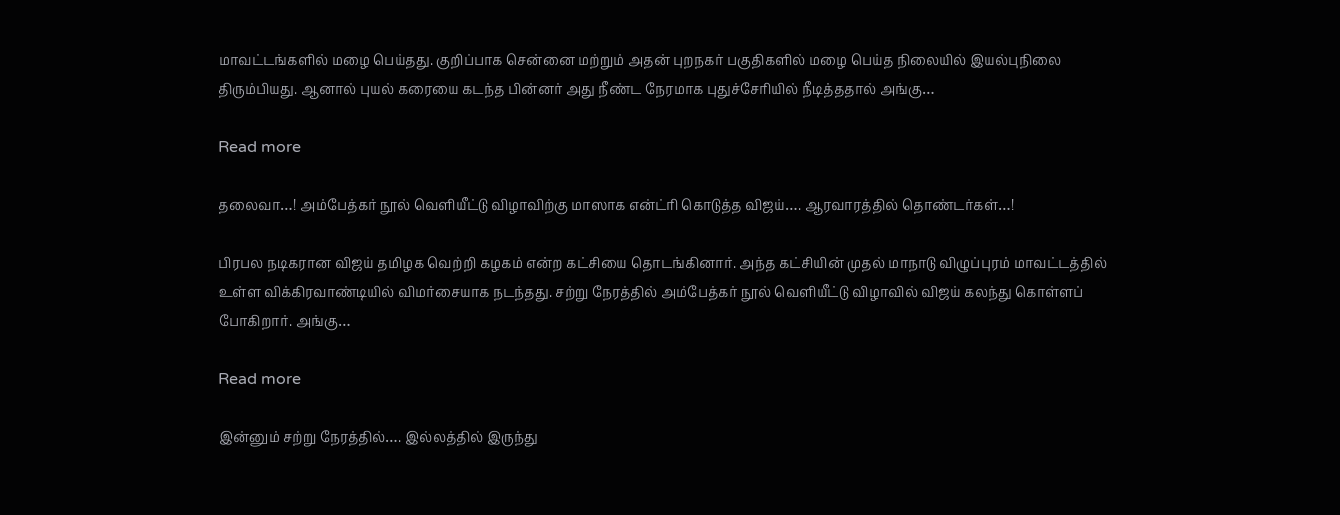மாவட்டங்களில் மழை பெய்தது. குறிப்பாக சென்னை மற்றும் அதன் புறநகர் பகுதிகளில் மழை பெய்த நிலையில் இயல்புநிலை திரும்பியது. ஆனால் புயல் கரையை கடந்த பின்னர் அது நீண்ட நேரமாக புதுச்சேரியில் நீடித்ததால் அங்கு…

Read more

தலைவா…! அம்பேத்கர் நூல் வெளியீட்டு விழாவிற்கு மாஸாக என்ட்ரி கொடுத்த விஜய்…. ஆரவாரத்தில் தொண்டர்கள்…!

பிரபல நடிகரான விஜய் தமிழக வெற்றி கழகம் என்ற கட்சியை தொடங்கினார். அந்த கட்சியின் முதல் மாநாடு விழுப்புரம் மாவட்டத்தில் உள்ள விக்கிரவாண்டியில் விமர்சையாக நடந்தது. சற்று நேரத்தில் அம்பேத்கர் நூல் வெளியீட்டு விழாவில் விஜய் கலந்து கொள்ளப் போகிறார். அங்கு…

Read more

இன்னும் சற்று நேரத்தில்…. இல்லத்தில் இருந்து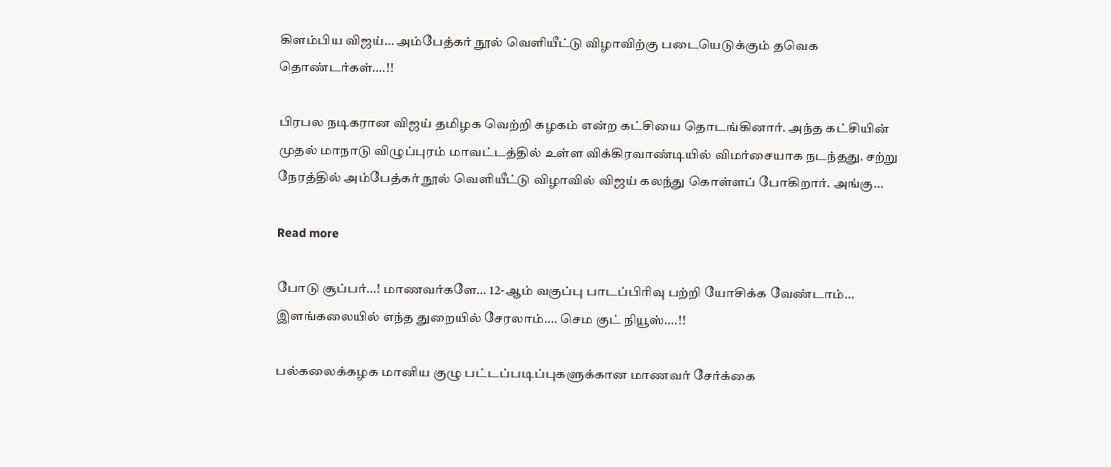கிளம்பிய விஜய்… அம்பேத்கர் நூல் வெளியீட்டு விழாவிற்கு படையெடுக்கும் தவெக தொண்டர்கள்….!!

பிரபல நடிகரான விஜய் தமிழக வெற்றி கழகம் என்ற கட்சியை தொடங்கினார். அந்த கட்சியின் முதல் மாநாடு விழுப்புரம் மாவட்டத்தில் உள்ள விக்கிரவாண்டியில் விமர்சையாக நடந்தது. சற்று நேரத்தில் அம்பேத்கர் நூல் வெளியீட்டு விழாவில் விஜய் கலந்து கொள்ளப் போகிறார். அங்கு…

Read more

போடு சூப்பர்…! மாணவர்களே… 12-ஆம் வகுப்பு பாடப்பிரிவு பற்றி யோசிக்க வேண்டாம்… இளங்கலையில் எந்த துறையில் சேரலாம்…. செம குட் நியூஸ்….!!

பல்கலைக்கழக மானிய குழு பட்டப்படிப்புகளுக்கான மாணவர் சேர்க்கை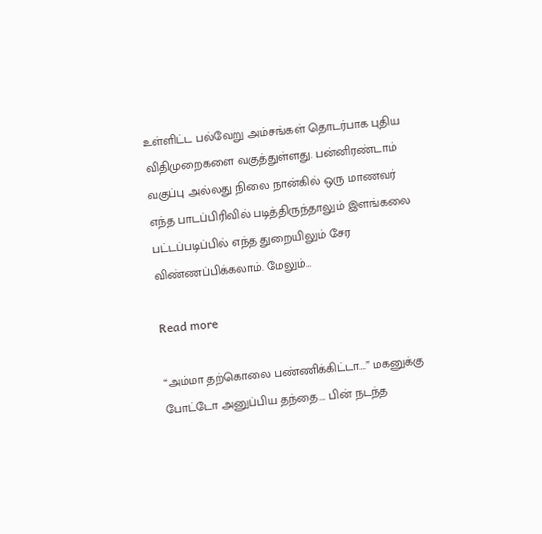உள்ளிட்ட பல்வேறு அம்சங்கள் தொடர்பாக புதிய விதிமுறைகளை வகுத்துள்ளது. பன்னிரண்டாம் வகுப்பு அல்லது நிலை நான்கில் ஒரு மாணவர் எந்த பாடப்பிரிவில் படித்திருந்தாலும் இளங்கலை பட்டப்படிப்பில் எந்த துறையிலும் சேர விண்ணப்பிக்கலாம். மேலும்…

Read more

“அம்மா தற்கொலை பண்ணிக்கிட்டா….” மகனுக்கு போட்டோ அனுப்பிய தந்தை…. பின் நடந்த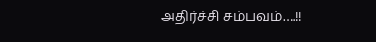அதிர்ச்சி சம்பவம்….!!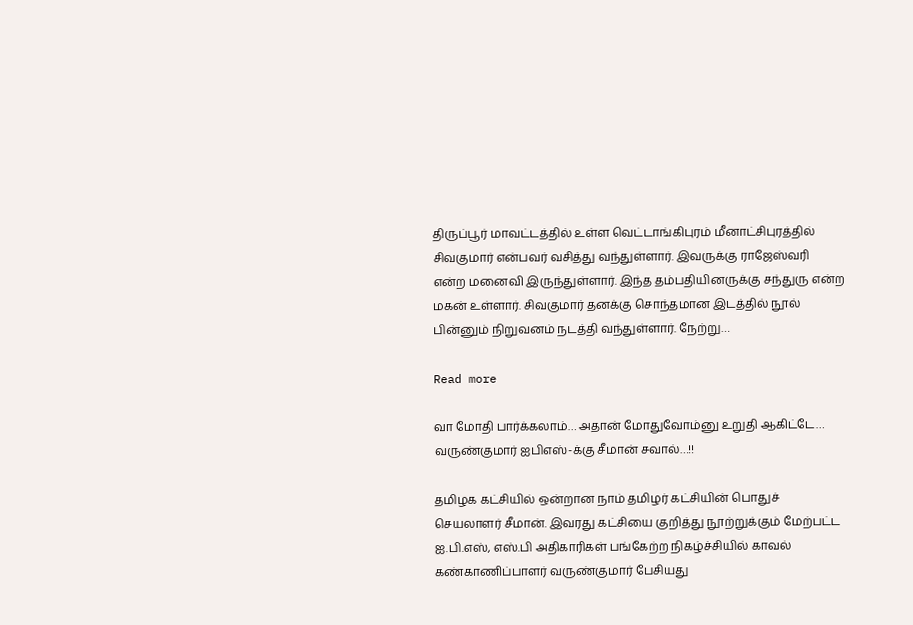திருப்பூர் மாவட்டத்தில் உள்ள வெட்டாங்கிபுரம் மீனாட்சிபுரத்தில் சிவகுமார் என்பவர் வசித்து வந்துள்ளார். இவருக்கு ராஜேஸ்வரி என்ற மனைவி இருந்துள்ளார். இந்த தம்பதியினருக்கு சந்துரு என்ற மகன் உள்ளார். சிவகுமார் தனக்கு சொந்தமான இடத்தில் நூல் பின்னும் நிறுவனம் நடத்தி வந்துள்ளார். நேற்று…

Read more

வா மோதி பார்க்கலாம்… அதான் மோதுவோம்னு உறுதி ஆகிட்டே… வருண்குமார் ஐபிஎஸ்-க்கு சீமான் சவால்…!!

தமிழக கட்சியில் ஒன்றான நாம் தமிழர் கட்சியின் பொதுச் செயலாளர் சீமான். இவரது கட்சியை குறித்து நூற்றுக்கும் மேற்பட்ட ஐ.பி.எஸ், எஸ்.பி அதிகாரிகள் பங்கேற்ற நிகழ்ச்சியில் காவல் கண்காணிப்பாளர் வருண்குமார் பேசியது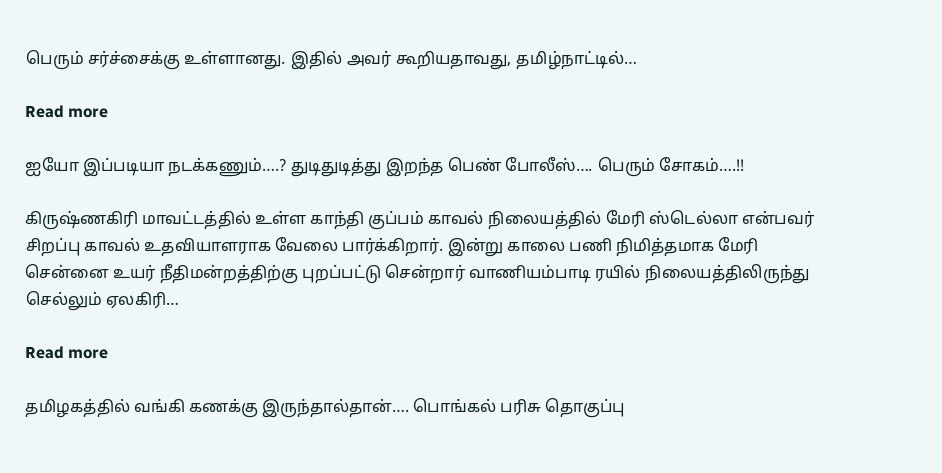பெரும் சர்ச்சைக்கு உள்ளானது. இதில் அவர் கூறியதாவது, தமிழ்நாட்டில்…

Read more

ஐயோ இப்படியா நடக்கணும்….? துடிதுடித்து இறந்த பெண் போலீஸ்…. பெரும் சோகம்….!!

கிருஷ்ணகிரி மாவட்டத்தில் உள்ள காந்தி குப்பம் காவல் நிலையத்தில் மேரி ஸ்டெல்லா என்பவர் சிறப்பு காவல் உதவியாளராக வேலை பார்க்கிறார். இன்று காலை பணி நிமித்தமாக மேரி சென்னை உயர் நீதிமன்றத்திற்கு புறப்பட்டு சென்றார் வாணியம்பாடி ரயில் நிலையத்திலிருந்து செல்லும் ஏலகிரி…

Read more

தமிழகத்தில் வங்கி கணக்கு இருந்தால்தான்…. பொங்கல் பரிசு தொகுப்பு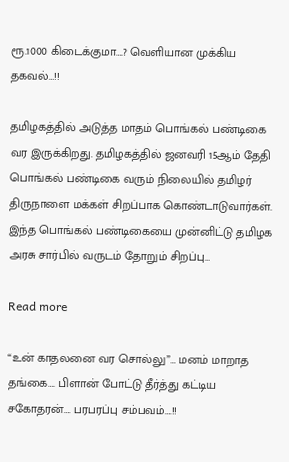ரூ.1000 கிடைக்குமா….? வெளியான முக்கிய தகவல்…!!

தமிழகத்தில் அடுத்த மாதம் பொங்கல் பண்டிகை வர இருக்கிறது. தமிழகத்தில் ஜனவரி 15ஆம் தேதி பொங்கல் பண்டிகை வரும் நிலையில் தமிழர் திருநாளை மக்கள் சிறப்பாக கொண்டாடுவார்கள். இந்த பொங்கல் பண்டிகையை முன்னிட்டு தமிழக அரசு சார்பில் வருடம் தோறும் சிறப்பு…

Read more

“உன் காதலனை வர சொல்லு”… மனம் மாறாத தங்கை…. பிளான் போட்டு தீர்த்து கட்டிய சகோதரன்…. பரபரப்பு சம்பவம்….!!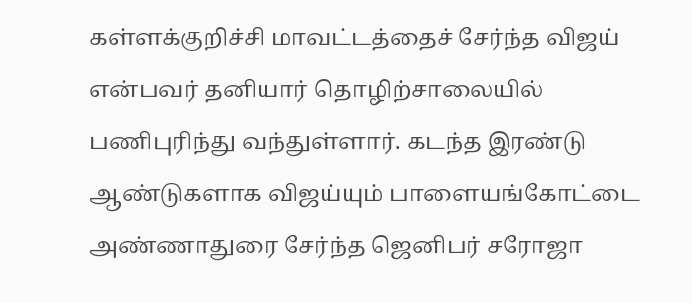கள்ளக்குறிச்சி மாவட்டத்தைச் சேர்ந்த விஜய் என்பவர் தனியார் தொழிற்சாலையில் பணிபுரிந்து வந்துள்ளார். கடந்த இரண்டு ஆண்டுகளாக விஜய்யும் பாளையங்கோட்டை அண்ணாதுரை சேர்ந்த ஜெனிபர் சரோஜா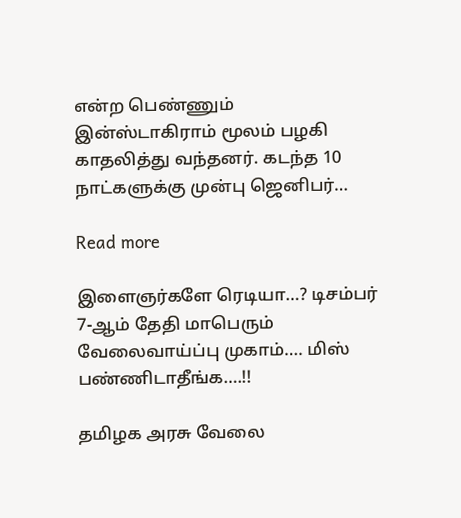என்ற பெண்ணும் இன்ஸ்டாகிராம் மூலம் பழகி காதலித்து வந்தனர். கடந்த 10 நாட்களுக்கு முன்பு ஜெனிபர்…

Read more

இளைஞர்களே ரெடியா…? டிசம்பர் 7-ஆம் தேதி மாபெரும் வேலைவாய்ப்பு முகாம்…. மிஸ் பண்ணிடாதீங்க….!!

தமிழக அரசு வேலை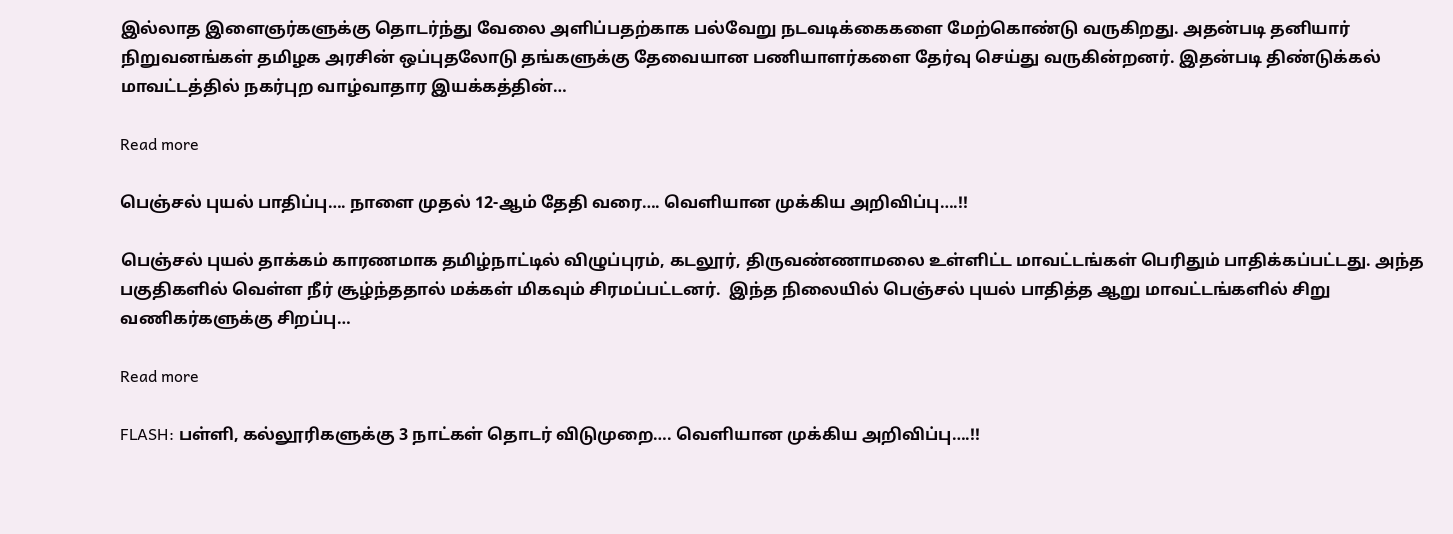இல்லாத இளைஞர்களுக்கு தொடர்ந்து வேலை அளிப்பதற்காக பல்வேறு நடவடிக்கைகளை மேற்கொண்டு வருகிறது. அதன்படி தனியார் நிறுவனங்கள் தமிழக அரசின் ஒப்புதலோடு தங்களுக்கு தேவையான பணியாளர்களை தேர்வு செய்து வருகின்றனர். இதன்படி திண்டுக்கல் மாவட்டத்தில் நகர்புற வாழ்வாதார இயக்கத்தின்…

Read more

பெஞ்சல் புயல் பாதிப்பு…. நாளை முதல் 12-ஆம் தேதி வரை…. வெளியான முக்கிய அறிவிப்பு….!!

பெஞ்சல் புயல் தாக்கம் காரணமாக தமிழ்நாட்டில் விழுப்புரம், கடலூர், திருவண்ணாமலை உள்ளிட்ட மாவட்டங்கள் பெரிதும் பாதிக்கப்பட்டது. அந்த பகுதிகளில் வெள்ள நீர் சூழ்ந்ததால் மக்கள் மிகவும் சிரமப்பட்டனர்.  இந்த நிலையில் பெஞ்சல் புயல் பாதித்த ஆறு மாவட்டங்களில் சிறு வணிகர்களுக்கு சிறப்பு…

Read more

FLASH: பள்ளி, கல்லூரிகளுக்கு 3 நாட்கள் தொடர் விடுமுறை…. வெளியான முக்கிய அறிவிப்பு….!!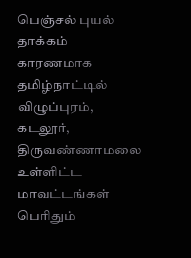பெஞ்சல் புயல் தாக்கம் காரணமாக தமிழ்நாட்டில் விழுப்புரம், கடலூர், திருவண்ணாமலை உள்ளிட்ட மாவட்டங்கள் பெரிதும்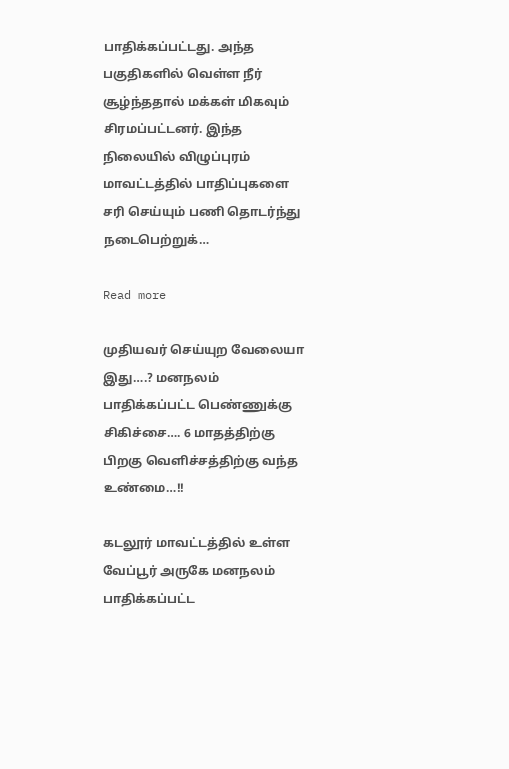பாதிக்கப்பட்டது. அந்த பகுதிகளில் வெள்ள நீர் சூழ்ந்ததால் மக்கள் மிகவும் சிரமப்பட்டனர். இந்த நிலையில் விழுப்புரம் மாவட்டத்தில் பாதிப்புகளை சரி செய்யும் பணி தொடர்ந்து நடைபெற்றுக்…

Read more

முதியவர் செய்யுற வேலையா இது….? மனநலம் பாதிக்கப்பட்ட பெண்ணுக்கு சிகிச்சை…. 6 மாதத்திற்கு பிறகு வெளிச்சத்திற்கு வந்த உண்மை…!!

கடலூர் மாவட்டத்தில் உள்ள வேப்பூர் அருகே மனநலம் பாதிக்கப்பட்ட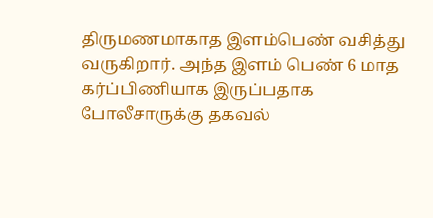திருமணமாகாத இளம்பெண் வசித்து வருகிறார். அந்த இளம் பெண் 6 மாத கர்ப்பிணியாக இருப்பதாக போலீசாருக்கு தகவல்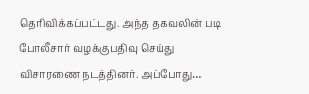தெரிவிக்கப்பட்டது. அந்த தகவலின் படி போலீசார் வழக்குபதிவு செய்து விசாரணை நடத்தினர். அப்போது…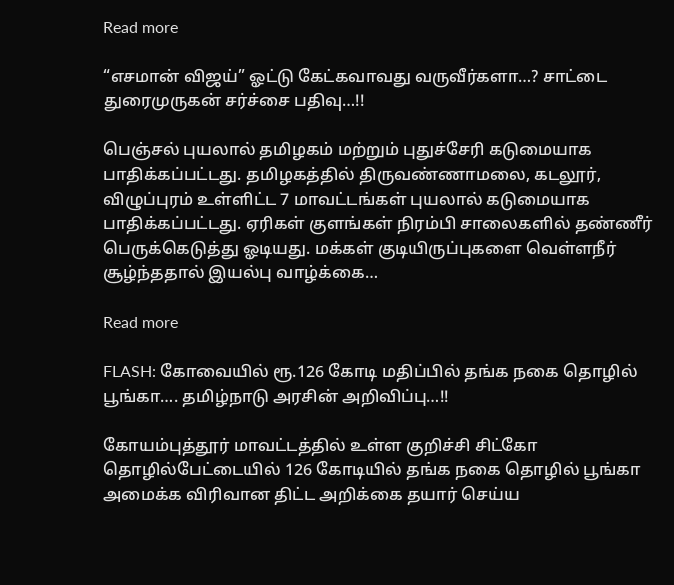Read more

“எசமான் விஜய்” ஓட்டு கேட்கவாவது வருவீர்களா…? சாட்டை துரைமுருகன் சர்ச்சை பதிவு…!!

பெஞ்சல் புயலால் தமிழகம் மற்றும் புதுச்சேரி கடுமையாக பாதிக்கப்பட்டது. தமிழகத்தில் திருவண்ணாமலை, கடலூர், விழுப்புரம் உள்ளிட்ட 7 மாவட்டங்கள் புயலால் கடுமையாக பாதிக்கப்பட்டது. ஏரிகள் குளங்கள் நிரம்பி சாலைகளில் தண்ணீர் பெருக்கெடுத்து ஓடியது. மக்கள் குடியிருப்புகளை வெள்ளநீர் சூழ்ந்ததால் இயல்பு வாழ்க்கை…

Read more

FLASH: கோவையில் ரூ.126 கோடி மதிப்பில் தங்க நகை தொழில் பூங்கா…. தமிழ்நாடு அரசின் அறிவிப்பு…!!

கோயம்புத்தூர் மாவட்டத்தில் உள்ள குறிச்சி சிட்கோ தொழில்பேட்டையில் 126 கோடியில் தங்க நகை தொழில் பூங்கா அமைக்க விரிவான திட்ட அறிக்கை தயார் செய்ய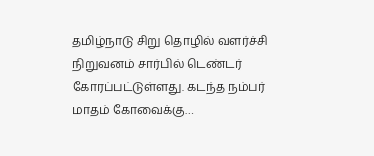தமிழ்நாடு சிறு தொழில் வளர்ச்சி நிறுவனம் சார்பில் டெண்டர் கோரப்பட்டுள்ளது. கடந்த நம்பர் மாதம் கோவைக்கு…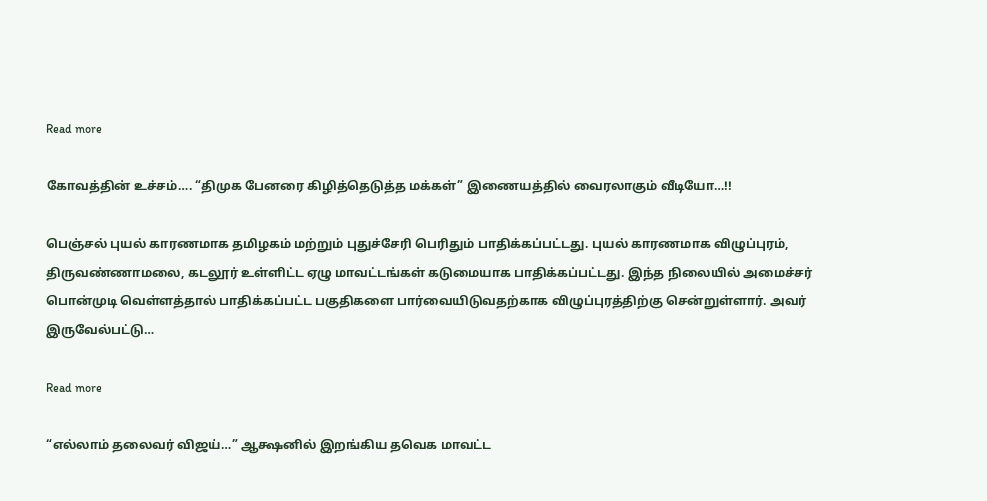Read more

கோவத்தின் உச்சம்…. “திமுக பேனரை கிழித்தெடுத்த மக்கள்” இணையத்தில் வைரலாகும் வீடியோ…!!

பெஞ்சல் புயல் காரணமாக தமிழகம் மற்றும் புதுச்சேரி பெரிதும் பாதிக்கப்பட்டது. புயல் காரணமாக விழுப்புரம், திருவண்ணாமலை, கடலூர் உள்ளிட்ட ஏழு மாவட்டங்கள் கடுமையாக பாதிக்கப்பட்டது. இந்த நிலையில் அமைச்சர் பொன்முடி வெள்ளத்தால் பாதிக்கப்பட்ட பகுதிகளை பார்வையிடுவதற்காக விழுப்புரத்திற்கு சென்றுள்ளார். அவர் இருவேல்பட்டு…

Read more

“எல்லாம் தலைவர் விஜய்…” ஆக்ஷனில் இறங்கிய தவெக மாவட்ட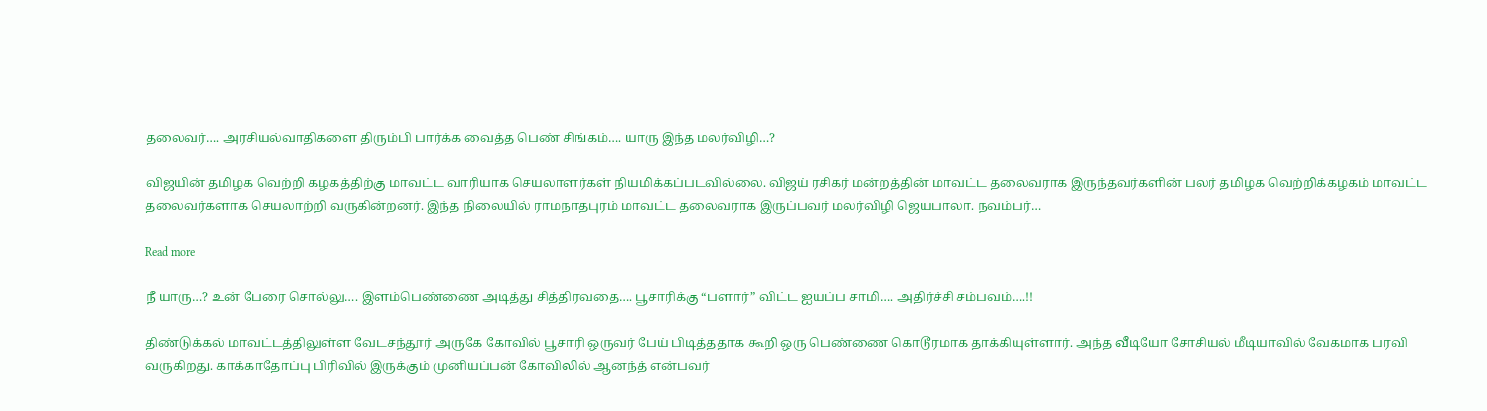தலைவர்…. அரசியல்வாதிகளை திரும்பி பார்க்க வைத்த பெண் சிங்கம்…. யாரு இந்த மலர்விழி…?

விஜயின் தமிழக வெற்றி கழகத்திற்கு மாவட்ட வாரியாக செயலாளர்கள் நியமிக்கப்படவில்லை. விஜய் ரசிகர் மன்றத்தின் மாவட்ட தலைவராக இருந்தவர்களின் பலர் தமிழக வெற்றிக்கழகம் மாவட்ட தலைவர்களாக செயலாற்றி வருகின்றனர். இந்த நிலையில் ராமநாதபுரம் மாவட்ட தலைவராக இருப்பவர் மலர்விழி ஜெயபாலா. நவம்பர்…

Read more

நீ யாரு…? உன் பேரை சொல்லு…. இளம்பெண்ணை அடித்து சித்திரவதை…. பூசாரிக்கு “பளார்” விட்ட ஐயப்ப சாமி…. அதிர்ச்சி சம்பவம்….!!

திண்டுக்கல் மாவட்டத்திலுள்ள வேடசந்தூர் அருகே கோவில் பூசாரி ஒருவர் பேய் பிடித்ததாக கூறி ஒரு பெண்ணை கொடூரமாக தாக்கியுள்ளார். அந்த வீடியோ சோசியல் மீடியாவில் வேகமாக பரவி வருகிறது. காக்காதோப்பு பிரிவில் இருக்கும் முனியப்பன் கோவிலில் ஆனந்த் என்பவர்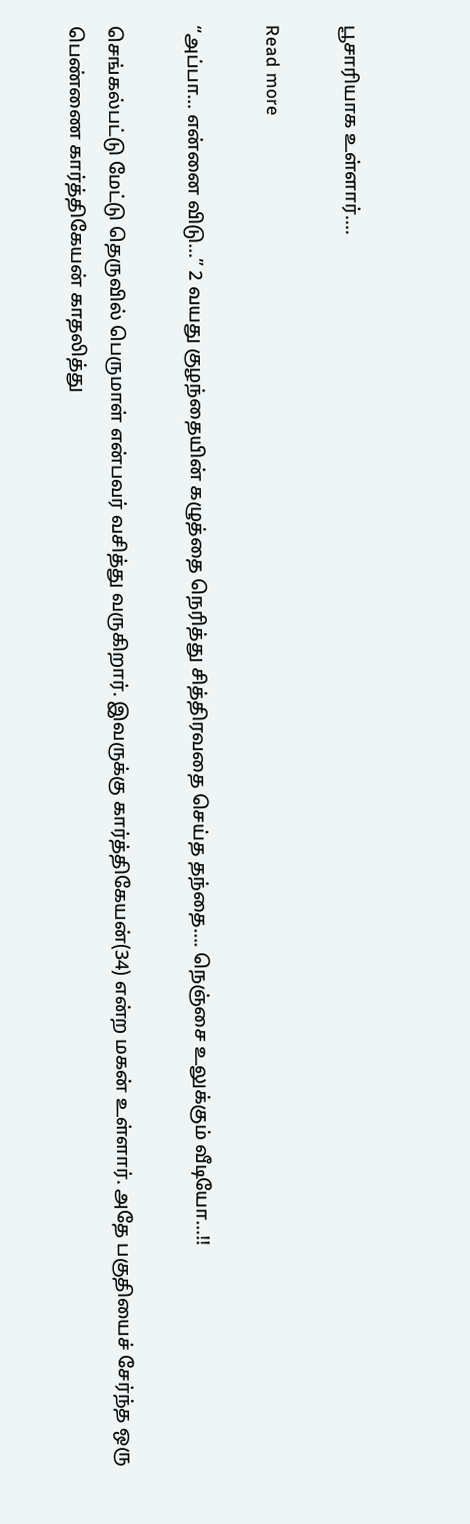பூசாரியாக உள்ளார்.…

Read more

“அப்பா… என்னை விடு…” 2 வயது குழந்தையின் கழுத்தை நெரித்து சித்திரவதை செய்த தந்தை…. நெஞ்சை உலுக்கும் வீடியோ…!!

செங்கல்பட்டு மேட்டு தெருவில் பெருமாள் என்பவர் வசித்து வருகிறார். இவருக்கு கார்த்திகேயன்(34) என்ற மகன் உள்ளார். அதே பகுதியைச் சேர்ந்த ஒரு பெண்ணை கார்த்திகேயன் காதலித்து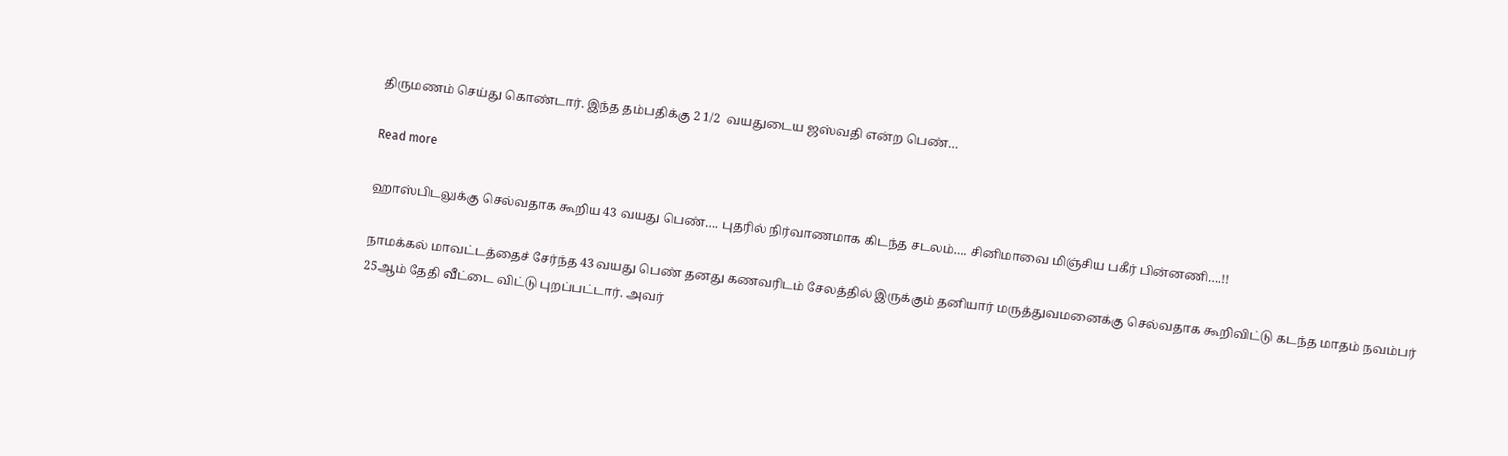திருமணம் செய்து கொண்டார். இந்த தம்பதிக்கு 2 1/2  வயதுடைய ஜஸ்வதி என்ற பெண்…

Read more

ஹாஸ்பிடலுக்கு செல்வதாக கூறிய 43 வயது பெண்…. புதரில் நிர்வாணமாக கிடந்த சடலம்…. சினிமாவை மிஞ்சிய பகீர் பின்னணி….!!

நாமக்கல் மாவட்டத்தைச் சேர்ந்த 43 வயது பெண் தனது கணவரிடம் சேலத்தில் இருக்கும் தனியார் மருத்துவமனைக்கு செல்வதாக கூறிவிட்டு கடந்த மாதம் நவம்பர் 25ஆம் தேதி வீட்டை விட்டு புறப்பட்டார். அவர்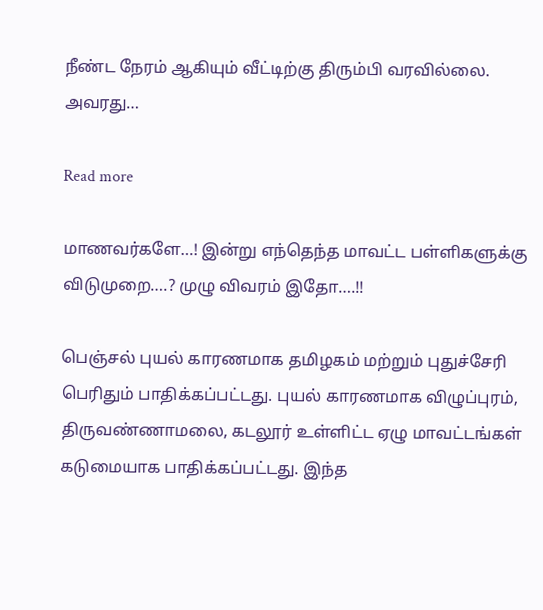நீண்ட நேரம் ஆகியும் வீட்டிற்கு திரும்பி வரவில்லை. அவரது…

Read more

மாணவர்களே…! இன்று எந்தெந்த மாவட்ட பள்ளிகளுக்கு விடுமுறை….? முழு விவரம் இதோ….!!

பெஞ்சல் புயல் காரணமாக தமிழகம் மற்றும் புதுச்சேரி பெரிதும் பாதிக்கப்பட்டது. புயல் காரணமாக விழுப்புரம், திருவண்ணாமலை, கடலூர் உள்ளிட்ட ஏழு மாவட்டங்கள் கடுமையாக பாதிக்கப்பட்டது. இந்த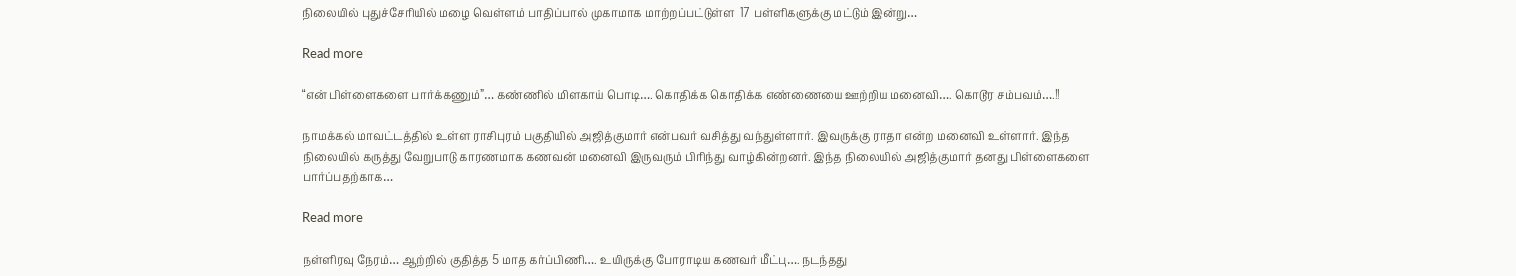நிலையில் புதுச்சேரியில் மழை வெள்ளம் பாதிப்பால் முகாமாக மாற்றப்பட்டுள்ள  17 பள்ளிகளுக்கு மட்டும் இன்று…

Read more

“என் பிள்ளைகளை பார்க்கணும்”… கண்ணில் மிளகாய் பொடி…. கொதிக்க கொதிக்க எண்ணையை ஊற்றிய மனைவி…. கொடூர சம்பவம்….!!

நாமக்கல் மாவட்டத்தில் உள்ள ராசிபுரம் பகுதியில் அஜித்குமார் என்பவர் வசித்து வந்துள்ளார். இவருக்கு ராதா என்ற மனைவி உள்ளார். இந்த நிலையில் கருத்து வேறுபாடு காரணமாக கணவன் மனைவி இருவரும் பிரிந்து வாழ்கின்றனர். இந்த நிலையில் அஜித்குமார் தனது பிள்ளைகளை பார்ப்பதற்காக…

Read more

நள்ளிரவு நேரம்… ஆற்றில் குதித்த 5 மாத கர்ப்பிணி…. உயிருக்கு போராடிய கணவர் மீட்பு…. நடந்தது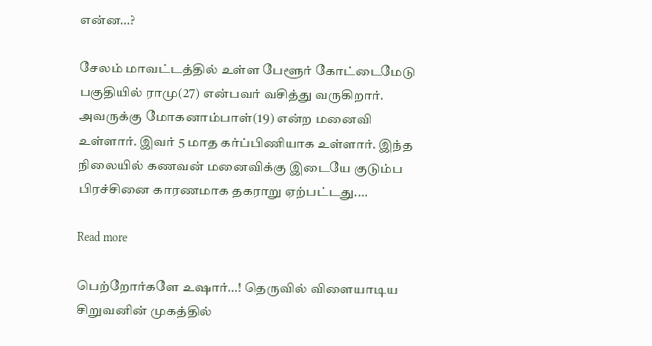என்ன…?

சேலம் மாவட்டத்தில் உள்ள பேளூர் கோட்டைமேடு பகுதியில் ராமு(27) என்பவர் வசித்து வருகிறார். அவருக்கு மோகனாம்பாள்(19) என்ற மனைவி உள்ளார். இவர் 5 மாத கர்ப்பிணியாக உள்ளார். இந்த நிலையில் கணவன் மனைவிக்கு இடையே குடும்ப பிரச்சினை காரணமாக தகராறு ஏற்பட்டது.…

Read more

பெற்றோர்களே உஷார்…! தெருவில் விளையாடிய சிறுவனின் முகத்தில்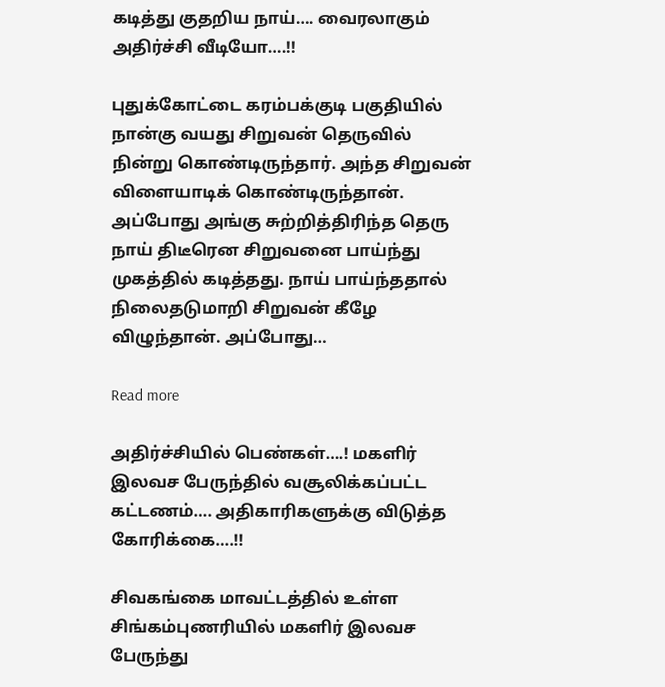கடித்து குதறிய நாய்…. வைரலாகும் அதிர்ச்சி வீடியோ….!!

புதுக்கோட்டை கரம்பக்குடி பகுதியில் நான்கு வயது சிறுவன் தெருவில் நின்று கொண்டிருந்தார். அந்த சிறுவன் விளையாடிக் கொண்டிருந்தான். அப்போது அங்கு சுற்றித்திரிந்த தெரு நாய் திடீரென சிறுவனை பாய்ந்து முகத்தில் கடித்தது. நாய் பாய்ந்ததால் நிலைதடுமாறி சிறுவன் கீழே விழுந்தான். அப்போது…

Read more

அதிர்ச்சியில் பெண்கள்….! மகளிர் இலவச பேருந்தில் வசூலிக்கப்பட்ட கட்டணம்…. அதிகாரிகளுக்கு விடுத்த கோரிக்கை….!!

சிவகங்கை மாவட்டத்தில் உள்ள சிங்கம்புணரியில் மகளிர் இலவச பேருந்து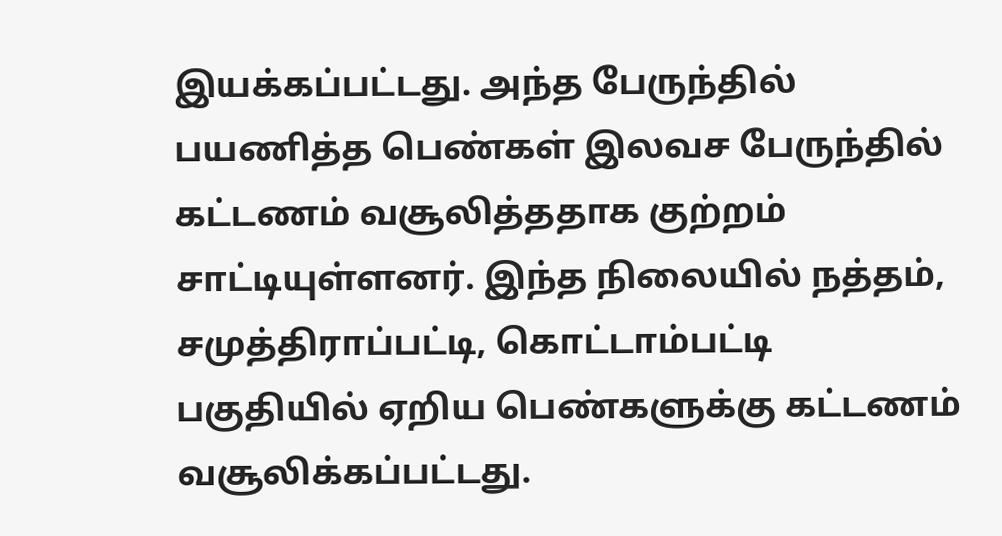இயக்கப்பட்டது. அந்த பேருந்தில் பயணித்த பெண்கள் இலவச பேருந்தில் கட்டணம் வசூலித்ததாக குற்றம் சாட்டியுள்ளனர். இந்த நிலையில் நத்தம், சமுத்திராப்பட்டி, கொட்டாம்பட்டி பகுதியில் ஏறிய பெண்களுக்கு கட்டணம் வசூலிக்கப்பட்டது.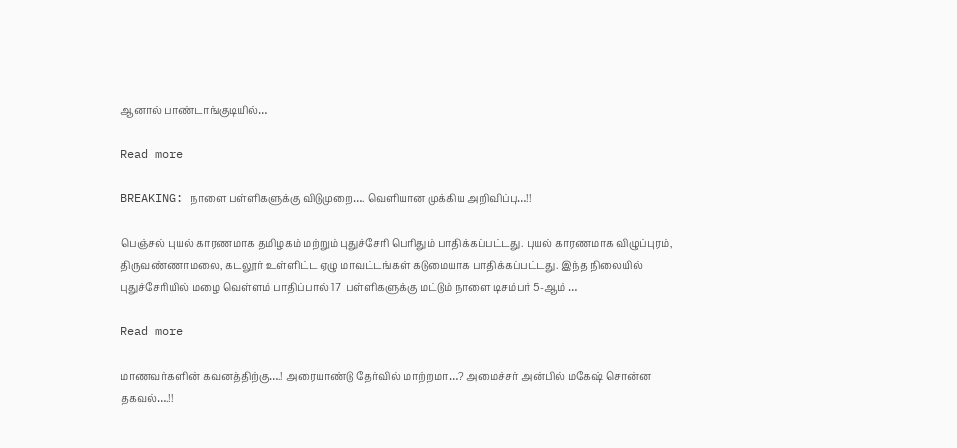ஆனால் பாண்டாங்குடியில்…

Read more

BREAKING: நாளை பள்ளிகளுக்கு விடுமுறை…. வெளியான முக்கிய அறிவிப்பு…!!

பெஞ்சல் புயல் காரணமாக தமிழகம் மற்றும் புதுச்சேரி பெரிதும் பாதிக்கப்பட்டது. புயல் காரணமாக விழுப்புரம், திருவண்ணாமலை, கடலூர் உள்ளிட்ட ஏழு மாவட்டங்கள் கடுமையாக பாதிக்கப்பட்டது. இந்த நிலையில் புதுச்சேரியில் மழை வெள்ளம் பாதிப்பால் 17  பள்ளிகளுக்கு மட்டும் நாளை டிசம்பர் 5-ஆம் …

Read more

மாணவர்களின் கவனத்திற்கு….! அரையாண்டு தேர்வில் மாற்றமா…? அமைச்சர் அன்பில் மகேஷ் சொன்ன தகவல்….!!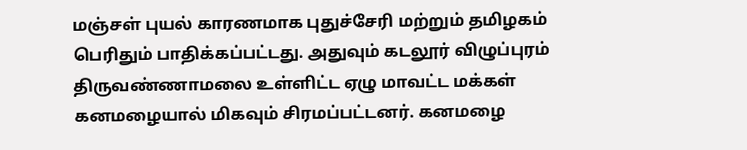மஞ்சள் புயல் காரணமாக புதுச்சேரி மற்றும் தமிழகம் பெரிதும் பாதிக்கப்பட்டது. அதுவும் கடலூர் விழுப்புரம் திருவண்ணாமலை உள்ளிட்ட ஏழு மாவட்ட மக்கள் கனமழையால் மிகவும் சிரமப்பட்டனர். கனமழை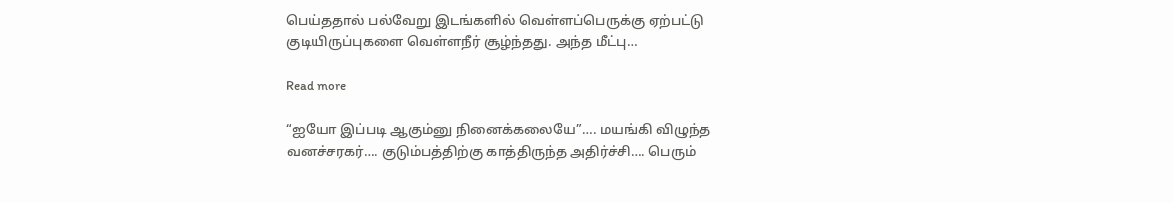பெய்ததால் பல்வேறு இடங்களில் வெள்ளப்பெருக்கு ஏற்பட்டு குடியிருப்புகளை வெள்ளநீர் சூழ்ந்தது. அந்த மீட்பு…

Read more

“ஐயோ இப்படி ஆகும்னு நினைக்கலையே”…. மயங்கி விழுந்த வனச்சரகர்…. குடும்பத்திற்கு காத்திருந்த அதிர்ச்சி…. பெரும்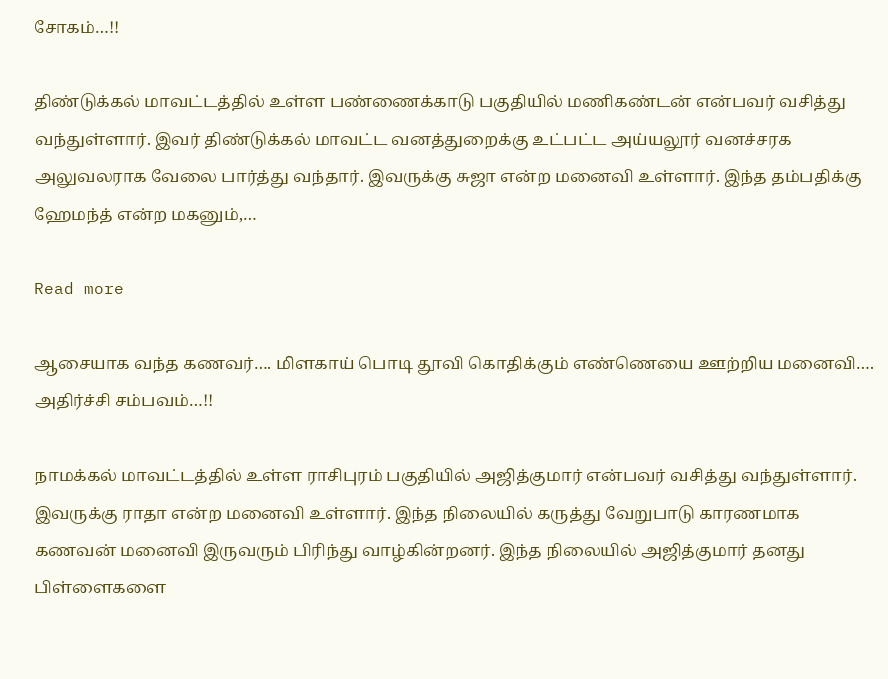சோகம்…!!

திண்டுக்கல் மாவட்டத்தில் உள்ள பண்ணைக்காடு பகுதியில் மணிகண்டன் என்பவர் வசித்து வந்துள்ளார். இவர் திண்டுக்கல் மாவட்ட வனத்துறைக்கு உட்பட்ட அய்யலூர் வனச்சரக அலுவலராக வேலை பார்த்து வந்தார். இவருக்கு சுஜா என்ற மனைவி உள்ளார். இந்த தம்பதிக்கு ஹேமந்த் என்ற மகனும்,…

Read more

ஆசையாக வந்த கணவர்…. மிளகாய் பொடி தூவி கொதிக்கும் எண்ணெயை ஊற்றிய மனைவி…. அதிர்ச்சி சம்பவம்…!!

நாமக்கல் மாவட்டத்தில் உள்ள ராசிபுரம் பகுதியில் அஜித்குமார் என்பவர் வசித்து வந்துள்ளார். இவருக்கு ராதா என்ற மனைவி உள்ளார். இந்த நிலையில் கருத்து வேறுபாடு காரணமாக கணவன் மனைவி இருவரும் பிரிந்து வாழ்கின்றனர். இந்த நிலையில் அஜித்குமார் தனது பிள்ளைகளை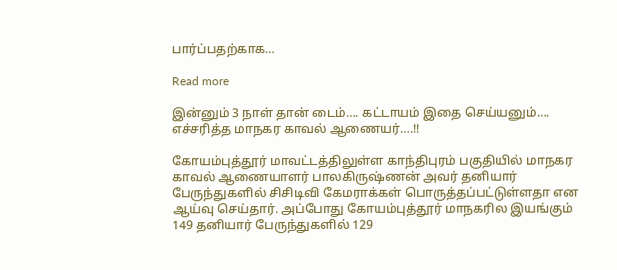பார்ப்பதற்காக…

Read more

இன்னும் 3 நாள் தான் டைம்…. கட்டாயம் இதை செய்யனும்…. எச்சரித்த மாநகர காவல் ஆணையர்….!!

கோயம்புத்தூர் மாவட்டத்திலுள்ள காந்திபுரம் பகுதியில் மாநகர காவல் ஆணையாளர் பாலகிருஷ்ணன் அவர் தனியார் பேருந்துகளில் சிசிடிவி கேமராக்கள் பொருத்தப்பட்டுள்ளதா என ஆய்வு செய்தார். அப்போது கோயம்புத்தூர் மாநகரில இயங்கும் 149 தனியார் பேருந்துகளில் 129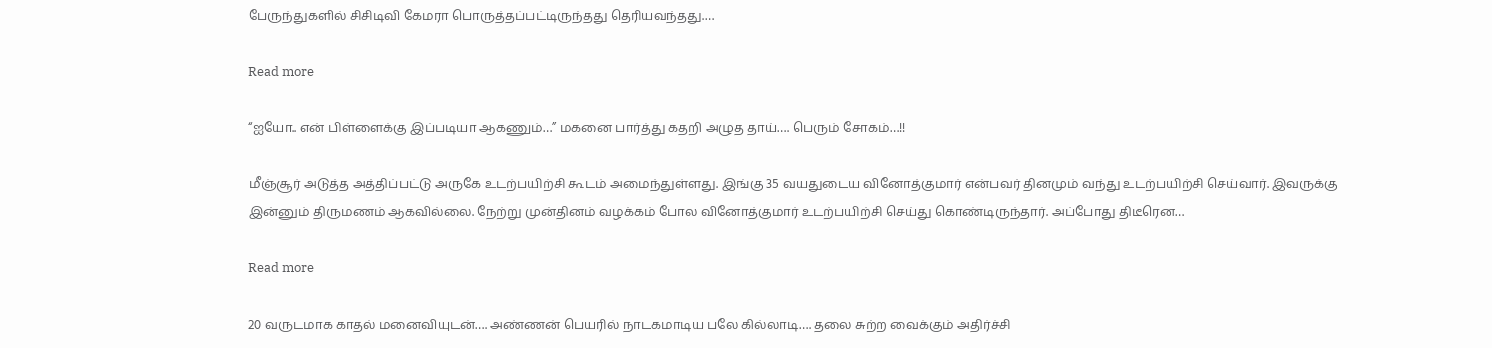பேருந்துகளில் சிசிடிவி கேமரா பொருத்தப்பட்டிருந்தது தெரியவந்தது.…

Read more

“ஐயோ.. என் பிள்ளைக்கு இப்படியா ஆகணும்…” மகனை பார்த்து கதறி அழுத தாய்…. பெரும் சோகம்…!!

மீஞ்சூர் அடுத்த அத்திப்பட்டு அருகே உடற்பயிற்சி கூடம் அமைந்துள்ளது. இங்கு 35 வயதுடைய வினோத்குமார் என்பவர் தினமும் வந்து உடற்பயிற்சி செய்வார். இவருக்கு இன்னும் திருமணம் ஆகவில்லை. நேற்று முன்தினம் வழக்கம் போல வினோத்குமார் உடற்பயிற்சி செய்து கொண்டிருந்தார். அப்போது திடீரென…

Read more

20 வருடமாக காதல் மனைவியுடன்…. அண்ணன் பெயரில் நாடகமாடிய பலே கில்லாடி…. தலை சுற்ற வைக்கும் அதிர்ச்சி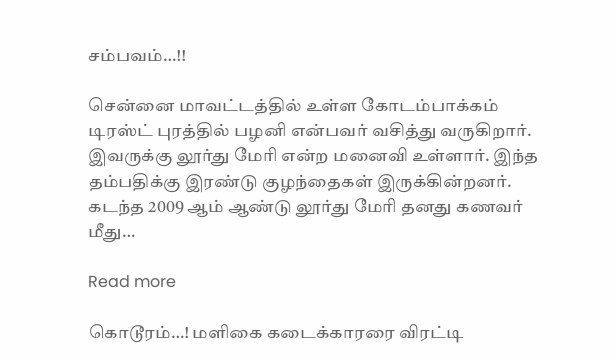சம்பவம்…!!

சென்னை மாவட்டத்தில் உள்ள கோடம்பாக்கம் டிரஸ்ட் புரத்தில் பழனி என்பவர் வசித்து வருகிறார். இவருக்கு லூர்து மேரி என்ற மனைவி உள்ளார். இந்த தம்பதிக்கு இரண்டு குழந்தைகள் இருக்கின்றனர். கடந்த 2009 ஆம் ஆண்டு லூர்து மேரி தனது கணவர் மீது…

Read more

கொடூரம்…! மளிகை கடைக்காரரை விரட்டி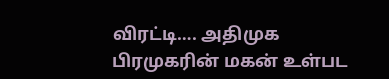விரட்டி…. அதிமுக பிரமுகரின் மகன் உள்பட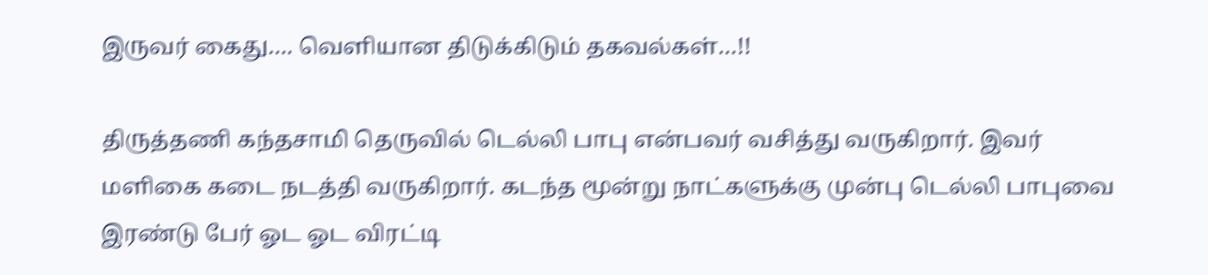இருவர் கைது…. வெளியான திடுக்கிடும் தகவல்கள்…!!

திருத்தணி கந்தசாமி தெருவில் டெல்லி பாபு என்பவர் வசித்து வருகிறார். இவர் மளிகை கடை நடத்தி வருகிறார். கடந்த மூன்று நாட்களுக்கு முன்பு டெல்லி பாபுவை இரண்டு பேர் ஓட ஓட விரட்டி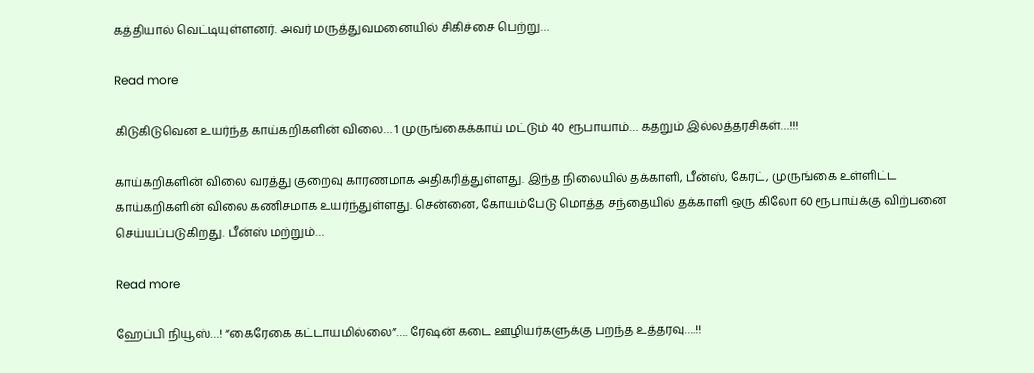கத்தியால் வெட்டியுள்ளனர். அவர் மருத்துவமனையில் சிகிச்சை பெற்று…

Read more

கிடுகிடுவென உயர்ந்த காய்கறிகளின் விலை… 1 முருங்கைக்காய் மட்டும் 40 ரூபாயாம்… கதறும் இல்லத்தரசிகள்…!!!

காய்கறிகளின் விலை வரத்து குறைவு காரணமாக அதிகரித்துள்ளது. இந்த நிலையில் தக்காளி, பீன்ஸ், கேரட், முருங்கை உள்ளிட்ட காய்கறிகளின் விலை கணிசமாக உயர்ந்துள்ளது. சென்னை, கோயம்பேடு மொத்த சந்தையில் தக்காளி ஒரு கிலோ 60 ரூபாய்க்கு விற்பனை செய்யப்படுகிறது. பீன்ஸ் மற்றும்…

Read more

ஹேப்பி நியூஸ்…! “கைரேகை கட்டாயமில்லை”…. ரேஷன் கடை ஊழியர்களுக்கு பறந்த உத்தரவு….!!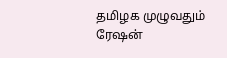தமிழக முழுவதும் ரேஷன்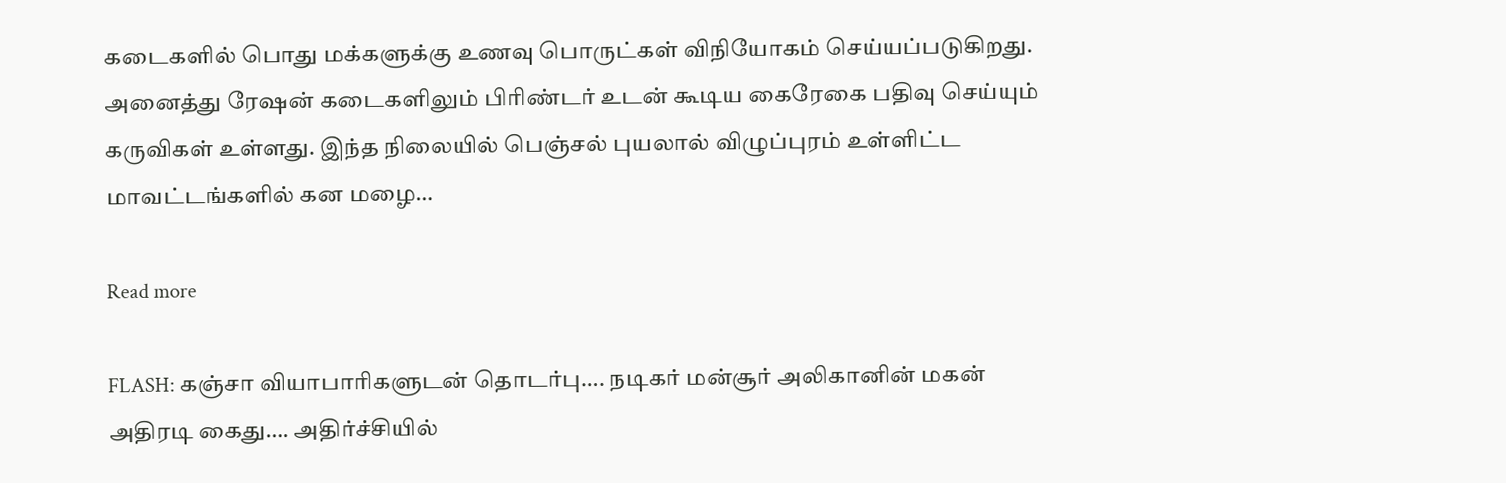கடைகளில் பொது மக்களுக்கு உணவு பொருட்கள் விநியோகம் செய்யப்படுகிறது. அனைத்து ரேஷன் கடைகளிலும் பிரிண்டர் உடன் கூடிய கைரேகை பதிவு செய்யும் கருவிகள் உள்ளது. இந்த நிலையில் பெஞ்சல் புயலால் விழுப்புரம் உள்ளிட்ட மாவட்டங்களில் கன மழை…

Read more

FLASH: கஞ்சா வியாபாரிகளுடன் தொடர்பு…. நடிகர் மன்சூர் அலிகானின் மகன் அதிரடி கைது…. அதிர்ச்சியில்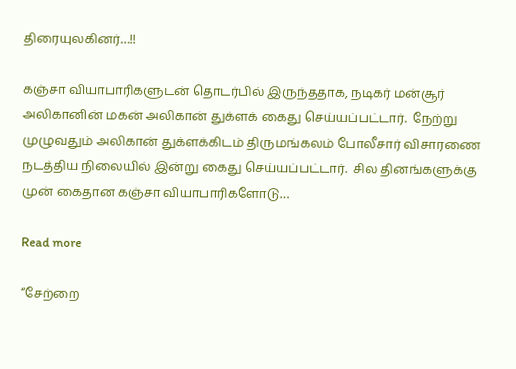திரையுலகினர்…!!

கஞ்சா வியாபாரிகளுடன் தொடர்பில் இருந்ததாக, நடிகர் மன்சூர் அலிகானின் மகன் அலிகான் துக்ளக் கைது செய்யப்பட்டார்.  நேற்று முழுவதும் அலிகான் துக்ளக்கிடம் திருமங்கலம் போலீசார் விசாரணை நடத்திய நிலையில் இன்று கைது செய்யப்பட்டார்.  சில தினங்களுக்கு முன் கைதான கஞ்சா வியாபாரிகளோடு…

Read more

“சேற்றை‌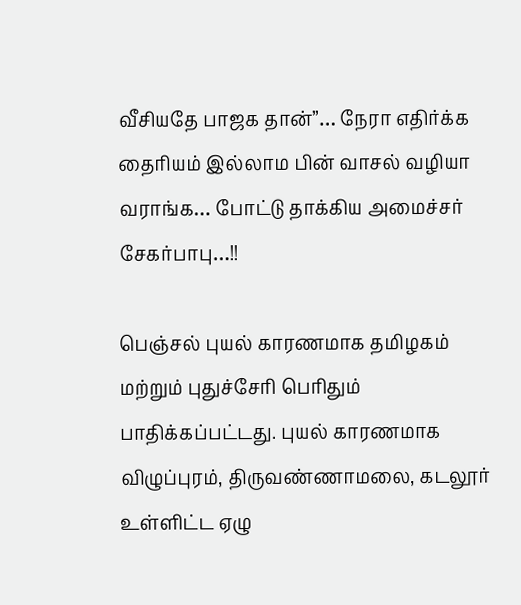வீசியதே பாஜக தான்”… நேரா எதிர்க்க தைரியம் இல்லாம பின் வாசல் வழியா வராங்க… போட்டு தாக்கிய அமைச்சர் சேகர்பாபு…!!

பெஞ்சல் புயல் காரணமாக தமிழகம் மற்றும் புதுச்சேரி பெரிதும் பாதிக்கப்பட்டது. புயல் காரணமாக விழுப்புரம், திருவண்ணாமலை, கடலூர் உள்ளிட்ட ஏழு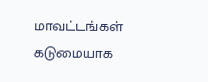மாவட்டங்கள் கடுமையாக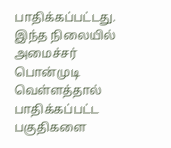பாதிக்கப்பட்டது. இந்த நிலையில் அமைச்சர் பொன்முடி வெள்ளத்தால் பாதிக்கப்பட்ட பகுதிகளை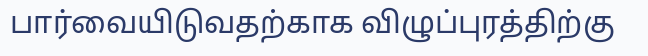பார்வையிடுவதற்காக விழுப்புரத்திற்கு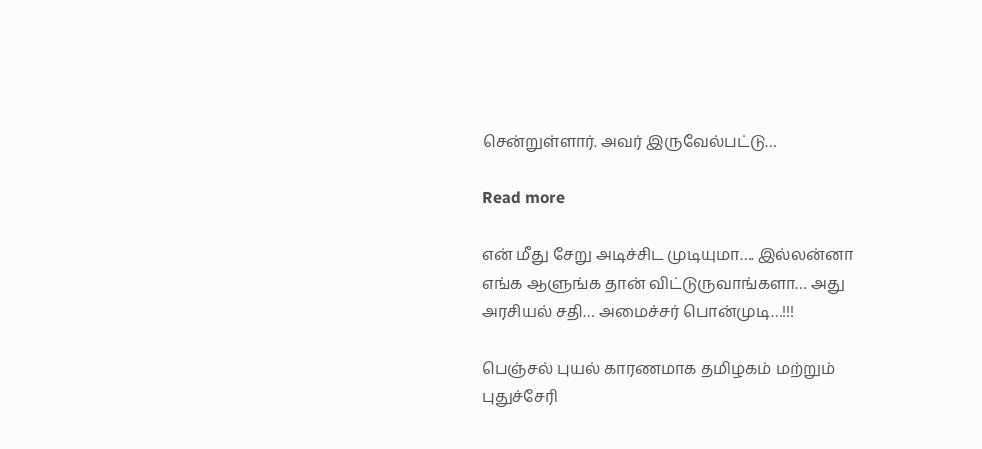சென்றுள்ளார். அவர் இருவேல்பட்டு…

Read more

என் மீது சேறு அடிச்சிட முடியுமா…. இல்லன்னா எங்க ஆளுங்க தான் விட்டுருவாங்களா… அது அரசியல் சதி… அமைச்சர் பொன்முடி…!!!

பெஞ்சல் புயல் காரணமாக தமிழகம் மற்றும் புதுச்சேரி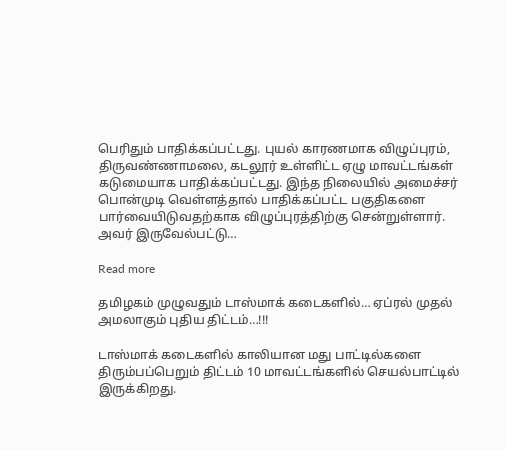பெரிதும் பாதிக்கப்பட்டது. புயல் காரணமாக விழுப்புரம், திருவண்ணாமலை, கடலூர் உள்ளிட்ட ஏழு மாவட்டங்கள் கடுமையாக பாதிக்கப்பட்டது. இந்த நிலையில் அமைச்சர் பொன்முடி வெள்ளத்தால் பாதிக்கப்பட்ட பகுதிகளை பார்வையிடுவதற்காக விழுப்புரத்திற்கு சென்றுள்ளார். அவர் இருவேல்பட்டு…

Read more

தமிழகம் முழுவதும் டாஸ்மாக் கடைகளில்… ஏப்ரல் முதல் அமலாகும் புதிய திட்டம்…!!!

டாஸ்மாக் கடைகளில் காலியான மது பாட்டில்களை திரும்பப்பெறும் திட்டம் 10 மாவட்டங்களில் செயல்பாட்டில் இருக்கிறது.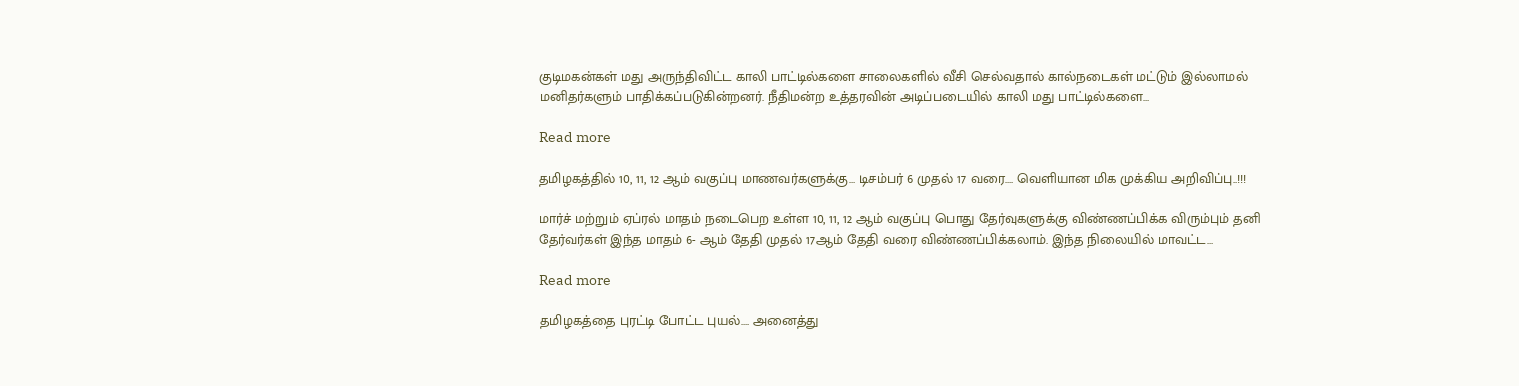குடிமகன்கள் மது அருந்திவிட்ட காலி பாட்டில்களை சாலைகளில் வீசி செல்வதால் கால்நடைகள் மட்டும் இல்லாமல் மனிதர்களும் பாதிக்கப்படுகின்றனர். நீதிமன்ற உத்தரவின் அடிப்படையில் காலி மது பாட்டில்களை…

Read more

தமிழகத்தில் 10, 11, 12 ஆம் வகுப்பு மாணவர்களுக்கு… டிசம்பர் 6 முதல் 17 வரை…. வெளியான மிக முக்கிய அறிவிப்பு..!!!

மார்ச் மற்றும் ஏப்ரல் மாதம் நடைபெற உள்ள 10, 11, 12 ஆம் வகுப்பு பொது தேர்வுகளுக்கு விண்ணப்பிக்க விரும்பும் தனி தேர்வர்கள் இந்த மாதம் 6- ஆம் தேதி முதல் 17ஆம் தேதி வரை விண்ணப்பிக்கலாம். இந்த நிலையில் மாவட்ட…

Read more

தமிழகத்தை புரட்டி போட்ட புயல்…. அனைத்து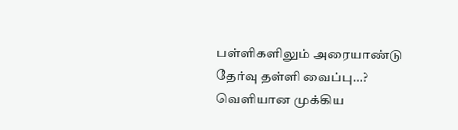பள்ளிகளிலும் அரையாண்டு தேர்வு தள்ளி வைப்பு…? வெளியான முக்கிய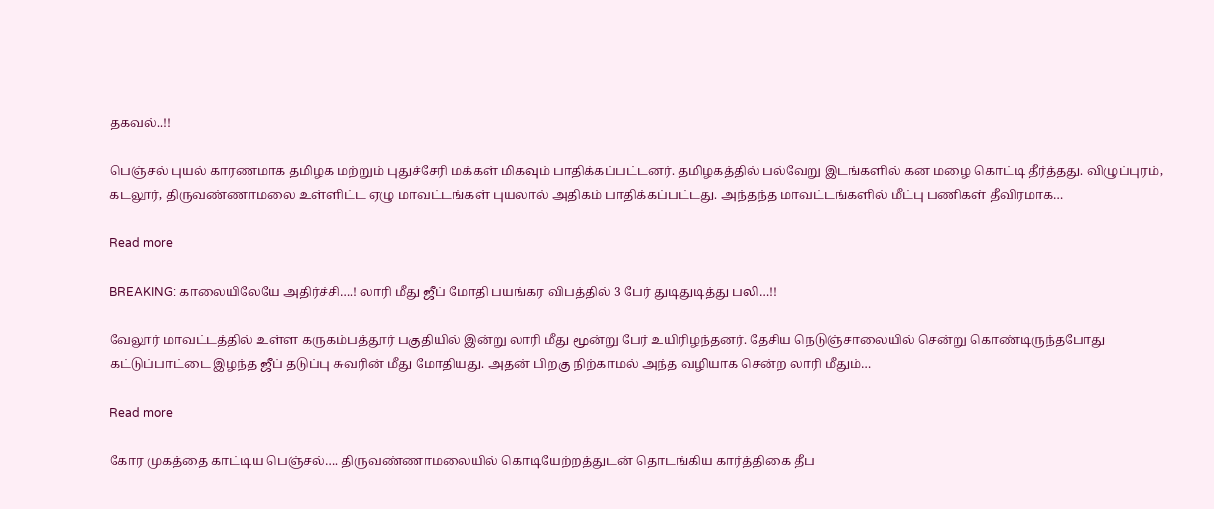தகவல்..!!

பெஞ்சல் புயல் காரணமாக தமிழக மற்றும் புதுச்சேரி மக்கள் மிகவும் பாதிக்கப்பட்டனர். தமிழகத்தில் பல்வேறு இடங்களில் கன மழை கொட்டி தீர்த்தது. விழுப்புரம், கடலூர், திருவண்ணாமலை உள்ளிட்ட ஏழு மாவட்டங்கள் புயலால் அதிகம் பாதிக்கப்பட்டது. அந்தந்த மாவட்டங்களில் மீட்பு பணிகள் தீவிரமாக…

Read more

BREAKING: காலையிலேயே அதிர்ச்சி….! லாரி மீது ஜீப் மோதி பயங்கர விபத்தில் 3 பேர் துடிதுடித்து பலி…!!

வேலூர் மாவட்டத்தில் உள்ள கருகம்பத்தூர் பகுதியில் இன்று லாரி மீது மூன்று பேர் உயிரிழந்தனர். தேசிய நெடுஞ்சாலையில் சென்று கொண்டிருந்தபோது கட்டுப்பாட்டை இழந்த ஜீப் தடுப்பு சுவரின் மீது மோதியது. அதன் பிறகு நிற்காமல் அந்த வழியாக சென்ற லாரி மீதும்…

Read more

கோர முகத்தை காட்டிய பெஞ்சல்…. திருவண்ணாமலையில் கொடியேற்றத்துடன் தொடங்கிய கார்த்திகை தீப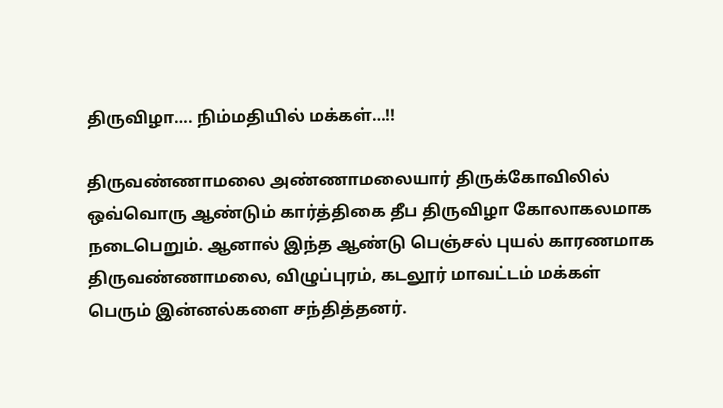திருவிழா…. நிம்மதியில் மக்கள்…!!

திருவண்ணாமலை அண்ணாமலையார் திருக்கோவிலில் ஒவ்வொரு ஆண்டும் கார்த்திகை தீப திருவிழா கோலாகலமாக நடைபெறும். ஆனால் இந்த ஆண்டு பெஞ்சல் புயல் காரணமாக திருவண்ணாமலை, விழுப்புரம், கடலூர் மாவட்டம் மக்கள் பெரும் இன்னல்களை சந்தித்தனர்.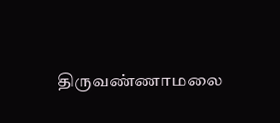திருவண்ணாமலை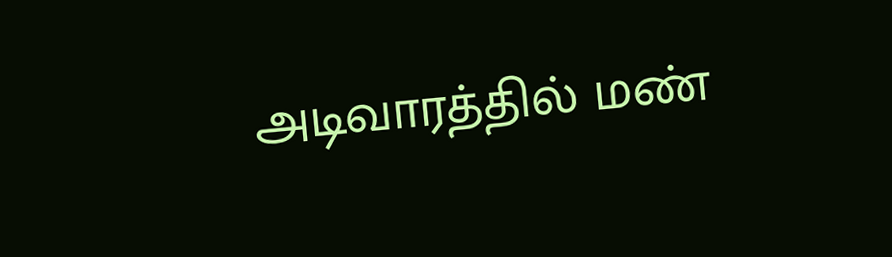அடிவாரத்தில் மண்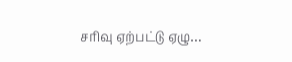சரிவு ஏற்பட்டு ஏழு…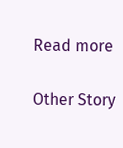Read more

Other Story